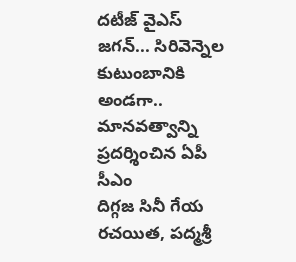దటీజ్ వైఎస్ జగన్... సిరివెన్నెల కుటుంబానికి అండగా.. మానవత్వాన్ని ప్రదర్శించిన ఏపీ సీఎం
దిగ్గజ సినీ గేయ రచయిత, పద్మశ్రీ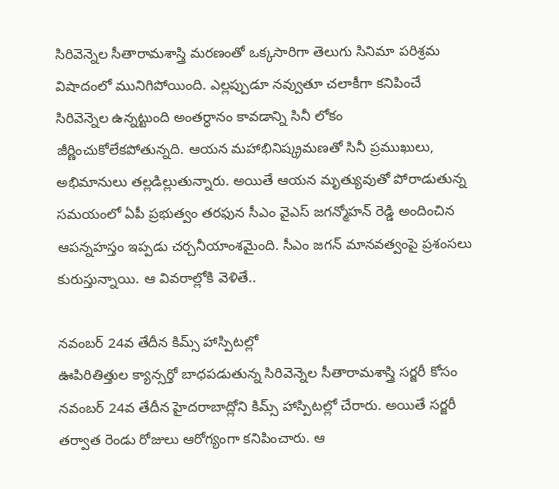సిరివెన్నెల సీతారామశాస్త్రి మరణంతో ఒక్కసారిగా తెలుగు సినిమా పరిశ్రమ విషాదంలో మునిగిపోయింది. ఎల్లప్పుడూ నవ్వుతూ చలాకీగా కనిపించే సిరివెన్నెల ఉన్నట్టుంది అంతర్ధానం కావడాన్ని సినీ లోకం జీర్ణించుకోలేకపోతున్నది. ఆయన మహాభినిష్క్రమణతో సినీ ప్రముఖులు, అభిమానులు తల్లడిల్లుతున్నారు. అయితే ఆయన మృత్యువుతో పోరాడుతున్న సమయంలో ఏపీ ప్రభుత్వం తరఫున సీఎం వైఎస్ జగన్మోహన్ రెడ్డి అందించిన ఆపన్నహస్తం ఇప్పడు చర్చనీయాంశమైంది. సీఎం జగన్ మానవత్వంపై ప్రశంసలు కురుస్తున్నాయి. ఆ వివరాల్లోకి వెళితే..

నవంబర్ 24వ తేదీన కిమ్స్ హాస్పిటల్లో
ఊపిరితిత్తుల క్యాన్సర్తో బాధపడుతున్న సిరివెన్నెల సీతారామశాస్త్రి సర్జరీ కోసం నవంబర్ 24వ తేదీన హైదరాబాద్లోని కిమ్స్ హాస్పిటల్లో చేరారు. అయితే సర్జరీ తర్వాత రెండు రోజులు ఆరోగ్యంగా కనిపించారు. ఆ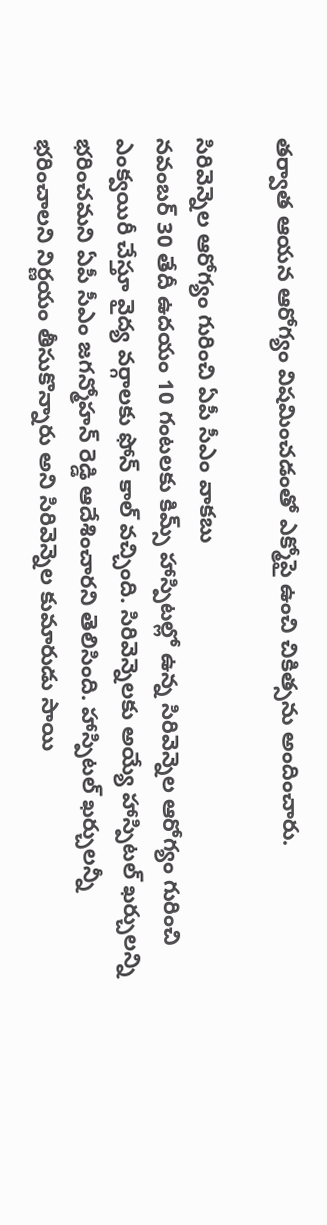తర్వాత ఆయన ఆరోగ్యం విషమించడంతో ఎక్మోపై ఉంచి చికిత్సను అందించారు.

సిరివెన్నెల ఆరోగ్యం గురించి ఏపీ సీఎం వాకబు
నవంబర్ 30 తేదీ ఉదయం 10 గంటలకు కిమ్స్ హాస్పిటల్లో ఉన్న సిరివెన్నెల ఆరోగ్యం గురించి ఎంక్వయిరీ చేస్తూ వైద్య వర్గాలకు ఫోన్ కాల్ వచ్చింది. సిరివెన్నెలకు అయ్యే హాస్పిటల్ ఖర్చులన్ని భరించమని ఏపీ సీఎం జగన్మోహన్ రెడ్డి ఆదేశించారని తెలిసింది. హాస్పిటల్ ఖర్చులన్నీ భరించాలని నిర్ణయం తీసుకొన్నారు అని సిరివెన్నెల కుమారుడు సాయి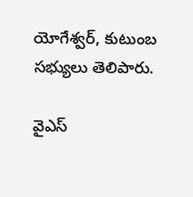యోగేశ్వర్, కుటుంబ సభ్యులు తెలిపారు.

వైఎస్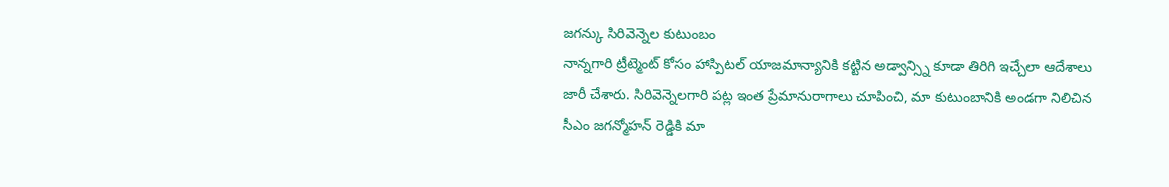జగన్కు సిరివెన్నెల కుటుంబం
నాన్నగారి ట్రీట్మెంట్ కోసం హాస్పిటల్ యాజమాన్యానికి కట్టిన అడ్వాన్స్ని కూడా తిరిగి ఇచ్చేలా ఆదేశాలు జారీ చేశారు. సిరివెన్నెలగారి పట్ల ఇంత ప్రేమానురాగాలు చూపించి, మా కుటుంబానికి అండగా నిలిచిన సీఎం జగన్మోహన్ రెడ్డికి మా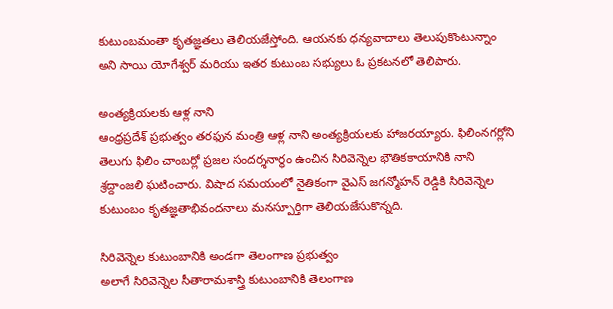కుటుంబమంతా కృతజ్ఞతలు తెలియజేస్తోంది. ఆయనకు ధన్యవాదాలు తెలుపుకొంటున్నాం అని సాయి యోగేశ్వర్ మరియు ఇతర కుటుంబ సభ్యులు ఓ ప్రకటనలో తెలిపారు.

అంత్యక్రియలకు ఆళ్ల నాని
ఆంధ్రప్రదేశ్ ప్రభుత్వం తరఫున మంత్రి ఆళ్ల నాని అంత్యక్రియలకు హాజరయ్యారు. ఫిలింనగర్లోని తెలుగు ఫిలిం చాంబర్లో ప్రజల సందర్శనార్థం ఉంచిన సిరివెన్నెల భౌతికకాయానికి నాని శ్రద్దాంజలి ఘటించారు. విషాద సమయంలో నైతికంగా వైఎస్ జగన్మోహన్ రెడ్డికి సిరివెన్నెల కుటుంబం కృతజ్ఞతాభివందనాలు మనస్పూర్తిగా తెలియజేసుకొన్నది.

సిరివెన్నెల కుటుంబానికి అండగా తెలంగాణ ప్రభుత్వం
అలాగే సిరివెన్నెల సీతారామశాస్త్రి కుటుంబానికి తెలంగాణ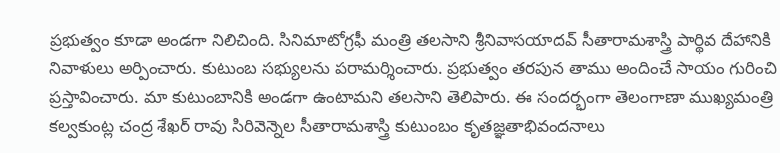ప్రభుత్వం కూడా అండగా నిలిచింది. సినిమాటోగ్రఫీ మంత్రి తలసాని శ్రీనివాసయాదవ్ సీతారామశాస్త్రి పార్థివ దేహానికి నివాళులు అర్పించారు. కుటుంబ సభ్యులను పరామర్శించారు. ప్రభుత్వం తరపున తాము అందించే సాయం గురించి ప్రస్తావించారు. మా కుటుంబానికి అండగా ఉంటామని తలసాని తెలిపారు. ఈ సందర్భంగా తెలంగాణా ముఖ్యమంత్రి కల్వకుంట్ల చంద్ర శేఖర్ రావు సిరివెన్నెల సీతారామశాస్త్రి కుటుంబం కృతజ్ఞతాభివందనాలు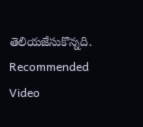తెలియజేసుకొన్నది.
Recommended Video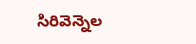సిరివెన్నెల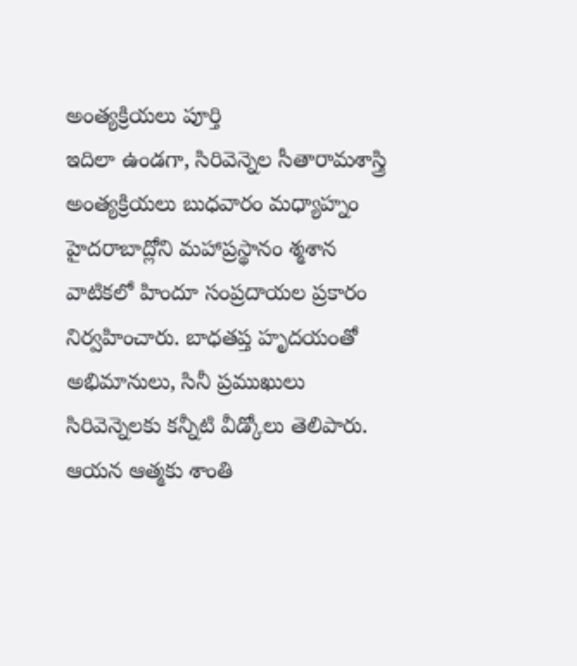అంత్యక్రియలు పూర్తి
ఇదిలా ఉండగా, సిరివెన్నెల సీతారామశాస్త్రి అంత్యక్రియలు బుధవారం మధ్యాహ్నం హైదరాబాద్లోని మహాప్రస్థానం శ్మశాన వాటికలో హిందూ సంప్రదాయల ప్రకారం నిర్వహించారు. బాధతప్త హృదయంతో అభిమానులు, సినీ ప్రముఖులు సిరివెన్నెలకు కన్నీటి వీడ్కోలు తెలిపారు. ఆయన ఆత్మకు శాంతి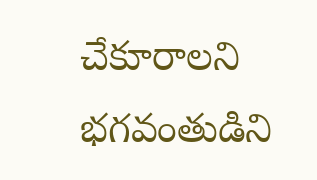చేకూరాలని భగవంతుడిని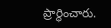ప్రార్థించారు.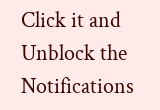Click it and Unblock the Notifications